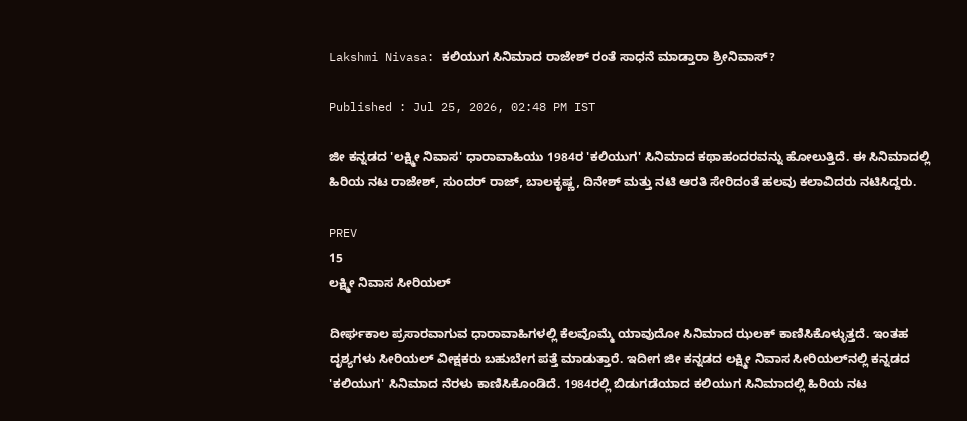Lakshmi Nivasa: ಕಲಿಯುಗ ಸಿನಿಮಾದ ರಾಜೇಶ್‌ ರಂತೆ ಸಾಧನೆ ಮಾಡ್ತಾರಾ ಶ್ರೀನಿವಾಸ್?

Published : Jul 25, 2026, 02:48 PM IST

ಜೀ ಕನ್ನಡದ 'ಲಕ್ಷ್ಮೀ ನಿವಾಸ' ಧಾರಾವಾಹಿಯು 1984ರ 'ಕಲಿಯುಗ' ಸಿನಿಮಾದ ಕಥಾಹಂದರವನ್ನು ಹೋಲುತ್ತಿದೆ. ಈ ಸಿನಿಮಾದಲ್ಲಿ ಹಿರಿಯ ನಟ ರಾಜೇಶ್, ಸುಂದರ್ ರಾಜ್, ಬಾಲಕೃಷ್ಣ, ದಿನೇಶ್ ಮತ್ತು ನಟಿ ಆರತಿ ಸೇರಿದಂತೆ ಹಲವು ಕಲಾವಿದರು ನಟಿಸಿದ್ದರು.

PREV
15
ಲಕ್ಷ್ಮೀ ನಿವಾಸ ಸೀರಿಯಲ್

ದೀರ್ಘಕಾಲ ಪ್ರಸಾರವಾಗುವ ಧಾರಾವಾಹಿಗಳಲ್ಲಿ ಕೆಲವೊಮ್ಮೆ ಯಾವುದೋ ಸಿನಿಮಾದ ಝಲಕ್ ಕಾಣಿಸಿಕೊಳ್ಳುತ್ತದೆ. ಇಂತಹ ದೃಶ್ಯಗಳು ಸೀರಿಯಲ್ ವೀಕ್ಷಕರು ಬಹುಬೇಗ ಪತ್ತೆ ಮಾಡುತ್ತಾರೆ. ಇದೀಗ ಜೀ ಕನ್ನಡದ ಲಕ್ಷ್ಮೀ ನಿವಾಸ ಸೀರಿಯಲ್‌ನಲ್ಲಿ ಕನ್ನಡದ 'ಕಲಿಯುಗ' ಸಿನಿಮಾದ ನೆರಳು ಕಾಣಿಸಿಕೊಂಡಿದೆ. 1984ರಲ್ಲಿ ಬಿಡುಗಡೆಯಾದ ಕಲಿಯುಗ ಸಿನಿಮಾದಲ್ಲಿ ಹಿರಿಯ ನಟ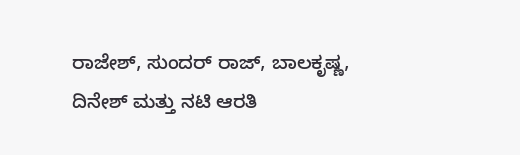ರಾಜೇಶ್, ಸುಂದರ್ ರಾಜ್, ಬಾಲಕೃಷ್ಣ, ದಿನೇಶ್ ಮತ್ತು ನಟಿ ಆರತಿ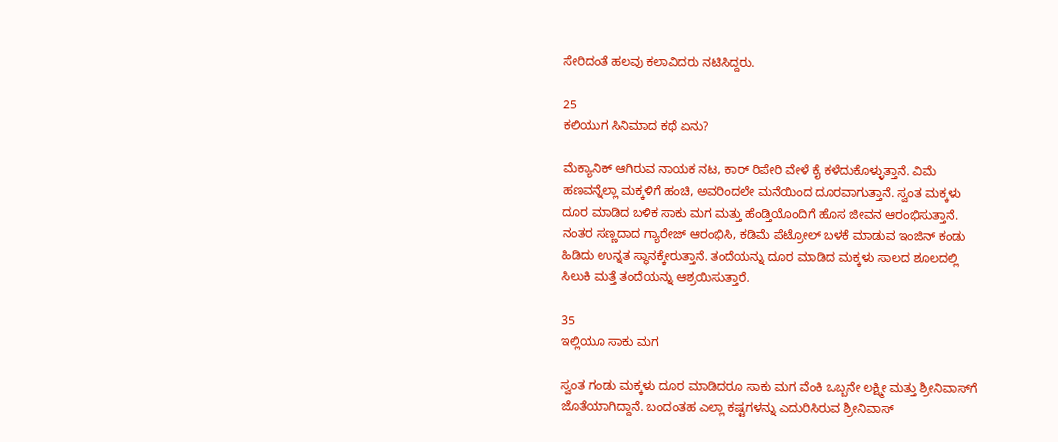ಸೇರಿದಂತೆ ಹಲವು ಕಲಾವಿದರು ನಟಿಸಿದ್ದರು.

25
ಕಲಿಯುಗ ಸಿನಿಮಾದ ಕಥೆ ಏನು?

ಮೆಕ್ಯಾನಿಕ್ ಆಗಿರುವ ನಾಯಕ ನಟ, ಕಾರ್ ರಿಪೇರಿ ವೇಳೆ ಕೈ ಕಳೆದುಕೊಳ್ಳುತ್ತಾನೆ. ವಿಮೆ ಹಣವನ್ನೆಲ್ಲಾ ಮಕ್ಕಳಿಗೆ ಹಂಚಿ, ಅವರಿಂದಲೇ ಮನೆಯಿಂದ ದೂರವಾಗುತ್ತಾನೆ. ಸ್ವಂತ ಮಕ್ಕಳು ದೂರ ಮಾಡಿದ ಬಳಿಕ ಸಾಕು ಮಗ ಮತ್ತು ಹೆಂಡ್ತಿಯೊಂದಿಗೆ ಹೊಸ ಜೀವನ ಆರಂಭಿಸುತ್ತಾನೆ. ನಂತರ ಸಣ್ಣದಾದ ಗ್ಯಾರೇಜ್ ಆರಂಭಿಸಿ, ಕಡಿಮೆ ಪೆಟ್ರೋಲ್ ಬಳಕೆ ಮಾಡುವ ಇಂಜಿನ್ ಕಂಡು ಹಿಡಿದು ಉನ್ನತ ಸ್ಥಾನಕ್ಕೇರುತ್ತಾನೆ. ತಂದೆಯನ್ನು ದೂರ ಮಾಡಿದ ಮಕ್ಕಳು ಸಾಲದ ಶೂಲದಲ್ಲಿ ಸಿಲುಕಿ ಮತ್ತೆ ತಂದೆಯನ್ನು ಆಶ್ರಯಿಸುತ್ತಾರೆ.

35
ಇಲ್ಲಿಯೂ ಸಾಕು ಮಗ

ಸ್ವಂತ ಗಂಡು ಮಕ್ಕಳು ದೂರ ಮಾಡಿದರೂ ಸಾಕು ಮಗ ವೆಂಕಿ ಒಬ್ಬನೇ ಲಕ್ಷ್ಮೀ ಮತ್ತು ಶ್ರೀನಿವಾಸ್‌ಗೆ ಜೊತೆಯಾಗಿದ್ದಾನೆ. ಬಂದಂತಹ ಎಲ್ಲಾ ಕಷ್ಟಗಳನ್ನು ಎದುರಿಸಿರುವ ಶ್ರೀನಿವಾಸ್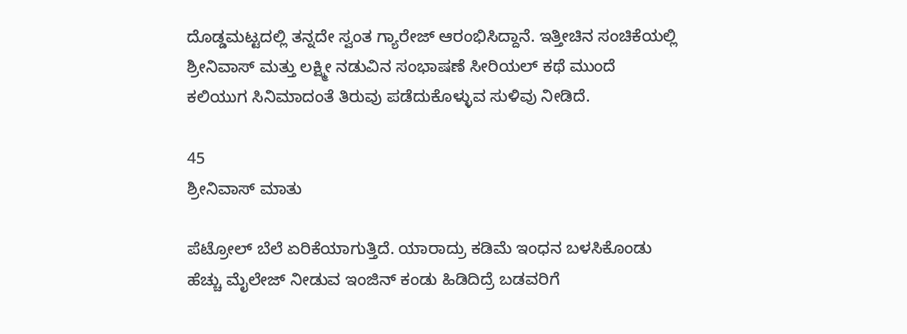ದೊಡ್ಡಮಟ್ಟದಲ್ಲಿ ತನ್ನದೇ ಸ್ವಂತ ಗ್ಯಾರೇಜ್ ಆರಂಭಿಸಿದ್ದಾನೆ. ಇತ್ತೀಚಿನ ಸಂಚಿಕೆಯಲ್ಲಿ ಶ್ರೀನಿವಾಸ್ ಮತ್ತು ಲಕ್ಷ್ಮೀ ನಡುವಿನ ಸಂಭಾಷಣೆ ಸೀರಿಯಲ್ ಕಥೆ ಮುಂದೆ ಕಲಿಯುಗ ಸಿನಿಮಾದಂತೆ ತಿರುವು ಪಡೆದುಕೊಳ್ಳುವ ಸುಳಿವು ನೀಡಿದೆ.

45
ಶ್ರೀನಿವಾಸ್ ಮಾತು

ಪೆಟ್ರೋಲ್ ಬೆಲೆ ಏರಿಕೆಯಾಗುತ್ತಿದೆ. ಯಾರಾದ್ರು ಕಡಿಮೆ ಇಂಧನ ಬಳಸಿಕೊಂಡು ಹೆಚ್ಚು ಮೈಲೇಜ್ ನೀಡುವ ಇಂಜಿನ್ ಕಂಡು ಹಿಡಿದಿದ್ರೆ ಬಡವರಿಗೆ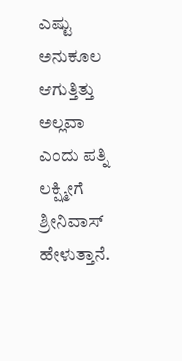ಎಷ್ಟು ಅನುಕೂಲ ಆಗುತ್ತಿತ್ತು ಅಲ್ಲವಾ ಎಂದು ಪತ್ನಿ ಲಕ್ಷ್ಮೀಗೆ ಶ್ರೀನಿವಾಸ್ ಹೇಳುತ್ತಾನೆ.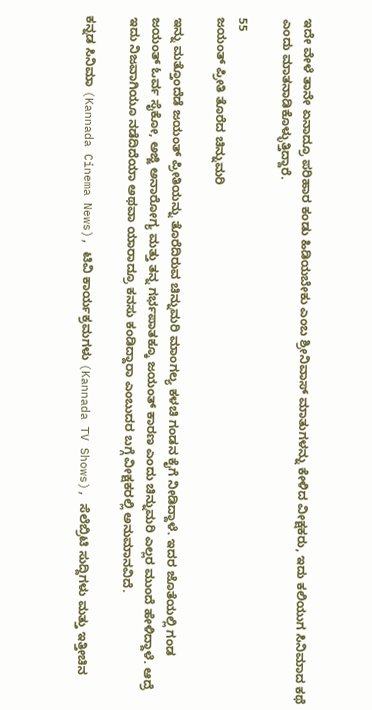ಇದೇ ವೇಳೆ ತಾನೇ ಏನಾದ್ರೂ ಪರಿಹಾರ ಕಂಡು ಹಿಡಿಯಬೇಕು ಎಂಬ ಶ್ರೀನಿವಾಸ್ ಮಾತುಗಳನ್ನು ಕೇಳಿದ ವೀಕ್ಷಕರು, ಇದು ಕಲಿಯುಗ ಸಿನಿಮಾದ ಕಥೆ ಎಂದು ಮಾತನಾಡಿಕೊಳ್ಳುತ್ತಿದ್ದಾರೆ.

55
ಜಯಂತ್ ಪ್ರೀತಿ ತೊರೆದ ಚಿನ್ನುಮರಿ

ಇನ್ನು ಮತ್ತೊಂದೆಡೆ ಜಯಂತ್ ಪ್ರೀತಿಯನ್ನು ತೊರೆದಿರುವ ಚಿನ್ನುಮರಿ ಮಾಂಗಲ್ಯ ಕಳಚಿ ಗಂಡನ ಕೈಗೆ ನೀಡಿದ್ದಾಳೆ. ಇದರ ಜೊತೆಯಲ್ಲಿ ಗಂಡ ಜಯಂತ್‌ ಓರ್ವ ಸೈಕೋ, ಅಜ್ಜಿ ಅನಾರೋಗ್ಯ ಮತ್ತು ತನ್ನ ಗರ್ಭಪಾತಕ್ಕೂ ಜಯಂತ್ ಕಾರಣ ಎಂದು ಚಿನ್ನುಮರಿ ಎಲ್ಲರ ಮುಂದೆ ಹೇಳಿದ್ದಾಳೆ. ಆದ್ರೆ ಇದು ನಿಜವಾಗಿಯೂ ನಡೆದಿದೆಯಾ ಅಥವಾ ಯಾರಾದ್ರೂ ಕನಸು ಕಂಡಿದ್ದಾರಾ ಎಂಬುದರ ಬಗ್ಗೆ ವೀಕ್ಷಕರಲ್ಲಿ ಅನುಮಾನವಿದೆ.

ಕನ್ನಡ ಸಿನಿಮಾ (Kannada Cinema News), ಟಿವಿ ಕಾರ್ಯಕ್ರಮಗಳು (Kannada TV Shows), ಸೆಲೆಬ್ರಿಟಿ ಸುದ್ದಿಗಳು ಮತ್ತು ಇತ್ತೀಚಿನ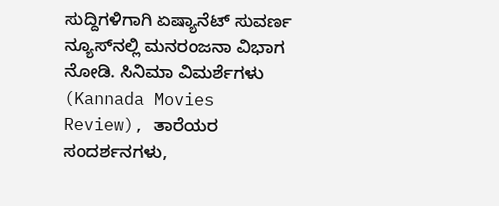ಸುದ್ದಿಗಳಿಗಾಗಿ ಏಷ್ಯಾನೆಟ್ ಸುವರ್ಣ ನ್ಯೂಸ್‌ನಲ್ಲಿ ಮನರಂಜನಾ ವಿಭಾಗ ನೋಡಿ. ಸಿನಿಮಾ ವಿಮರ್ಶೆಗಳು (Kannada Movies Review), ತಾರೆಯರ ಸಂದರ್ಶನಗಳು,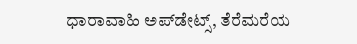ಧಾರಾವಾಹಿ ಅಪ್‌ಡೇಟ್ಸ್‌, ತೆರೆಮರೆಯ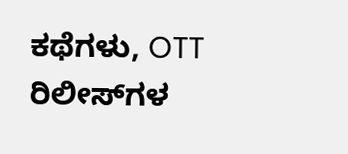ಕಥೆಗಳು, OTT ರಿಲೀಸ್‌ಗಳ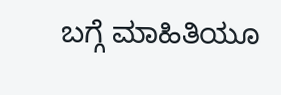ಬಗ್ಗೆ ಮಾಹಿತಿಯೂ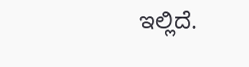ಇಲ್ಲಿದೆ.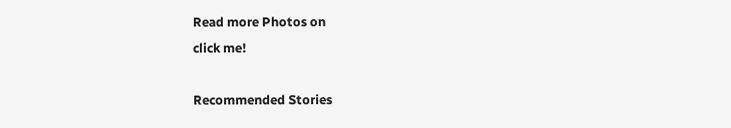Read more Photos on
click me!

Recommended Stories